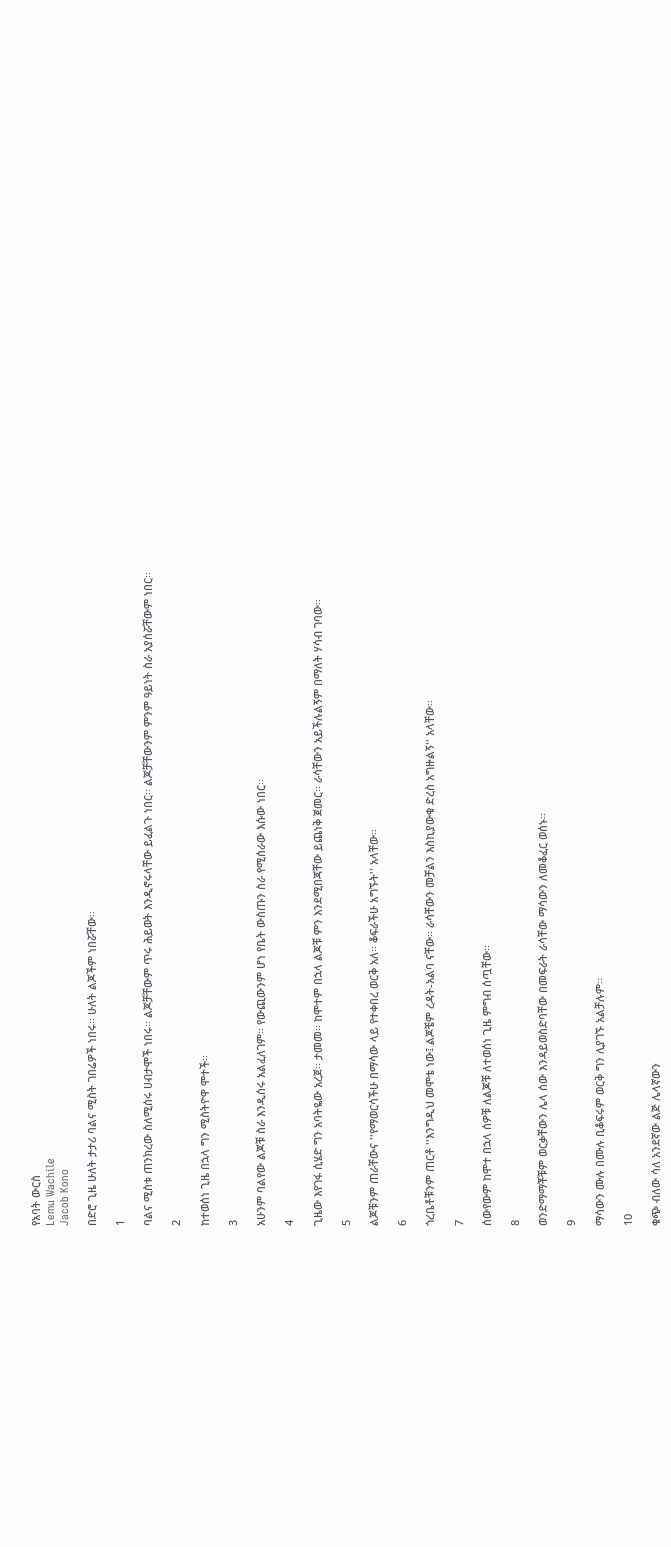የአባት ውርስ
Lemu Wachile
Jacob Kono

በድሮ ጊዜ ሁለት ታታሪ ባልና ሚስት ገበሬዎች ነበሩ፡፡ ሁለት ልጆችም ነበሯቸው፡፡

1

ባልና ሚስቱ ጠንክረው ስለሚሰሩ ሀብታሞች ነበሩ፡፡ ልጆቻቸውም ጥሩ ሕይወት እንዲኖሩላቸው ይፈልጉ ነበር፡፡ ልጆቻቸውንም ምንም ዓይነት ስራ አያሰሯቸውም ነበር፡፡

2

ከተወሰነ ጊዜ በኋላ ግን ሚስትዮዋ ሞተች፡፡

3

አሁንም ባልየው ልጆቹ ስራ እንዲሰሩ አልፈለገም፡፡ የውጪውንም ሆነ የቤት ውስጡን ስራ የሚሰራው እሱው ነበር፡፡

4

ጊዜው እየገፋ ሲሄድ ግን አባትዬው አረጀ፡፡ ታመመ፡፡ ከሞተም በኋላ ልጆቹ ምን እንደሚበጃቸው ይጨነቅ ጀመር፡፡ ራሳቸውን አይችሉልኝም በማለት ሃሳብ ገባው፡፡

5

ልጆቹንም ጠራቸውና ''የማወርሳችሁ በማሳው ላይ የተቀበረ ወርቅ አለ፡፡ ቆፍራችሁ አግኙት'' አላቸው፡፡

6

ጎረቤቶቹንም ጠርቶ ''እንግዲህ መሞቴ ነው፤ ልጆቼም ረዳት-አልባ ናቸው፡፡ ራሳቸውን መቻልን እስኪያውቁ ድረስ አግዙልኝ'' አላቸው፡፡

7

ሰውየውም ከሞተ በኋላ ሰዎቹ ለልጆቹ ለተወሰነ ጊዜ ምግብ ሰጧቸው፡፡

8

ወንድማማቾቹም ወርቃቸውን ሌላ ሰው እንዳይወስድባቸው በመፍራት ራሳቸው ማሳውን ለመቆፈር ወሰኑ፡፡

9

ማሳውን ሙሉ በሙሉ ቢቆፍሩም ወርቅ ግን ሊያገኙ አልቻሉም፡፡

10

ቁጭ ብለው ሳለ አንደኛው ልጅ ሌላኛውን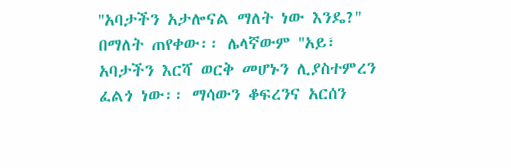''አባታችን አታሎናል ማለት ነው እንዴ?'' በማለት ጠየቀው፡፡ ሌላኛውም ''አይ፣ አባታችን እርሻ ወርቅ መሆኑን ሊያስተምረን ፈልጎ ነው፡፡ ማሳውን ቆፍረንና አርሰን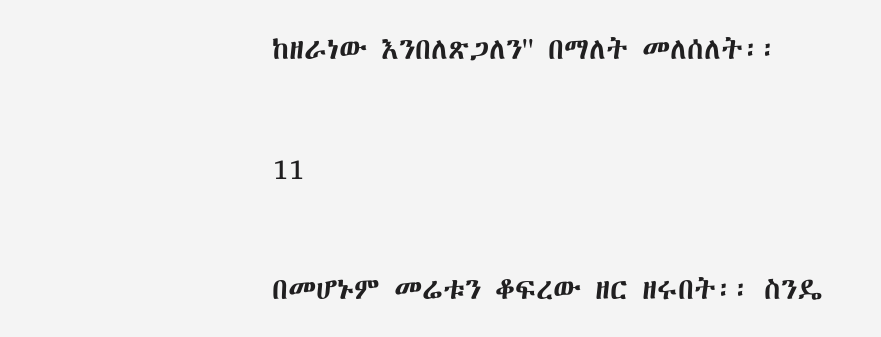ከዘራነው እንበለጽጋለን'' በማለት መለሰለት፡፡

11

በመሆኑም መሬቱን ቆፍረው ዘር ዘሩበት፡፡ ስንዴ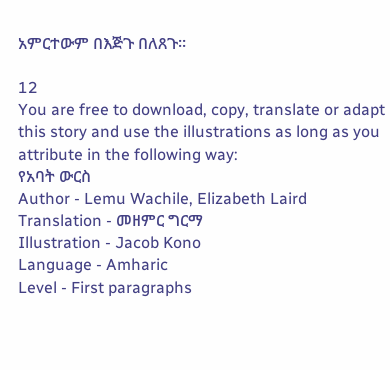አምርተውም በእጅጉ በለጸጉ፡፡

12
You are free to download, copy, translate or adapt this story and use the illustrations as long as you attribute in the following way:
የአባት ውርስ
Author - Lemu Wachile, Elizabeth Laird
Translation - መዘምር ግርማ
Illustration - Jacob Kono
Language - Amharic
Level - First paragraphs